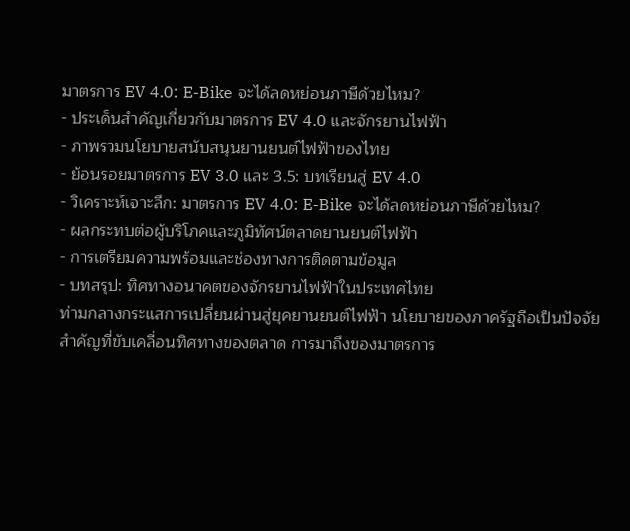มาตรการ EV 4.0: E-Bike จะได้ลดหย่อนภาษีด้วยไหม?
- ประเด็นสำคัญเกี่ยวกับมาตรการ EV 4.0 และจักรยานไฟฟ้า
- ภาพรวมนโยบายสนับสนุนยานยนต์ไฟฟ้าของไทย
- ย้อนรอยมาตรการ EV 3.0 และ 3.5: บทเรียนสู่ EV 4.0
- วิเคราะห์เจาะลึก: มาตรการ EV 4.0: E-Bike จะได้ลดหย่อนภาษีด้วยไหม?
- ผลกระทบต่อผู้บริโภคและภูมิทัศน์ตลาดยานยนต์ไฟฟ้า
- การเตรียมความพร้อมและช่องทางการติดตามข้อมูล
- บทสรุป: ทิศทางอนาคตของจักรยานไฟฟ้าในประเทศไทย
ท่ามกลางกระแสการเปลี่ยนผ่านสู่ยุคยานยนต์ไฟฟ้า นโยบายของภาครัฐถือเป็นปัจจัยสำคัญที่ขับเคลื่อนทิศทางของตลาด การมาถึงของมาตรการ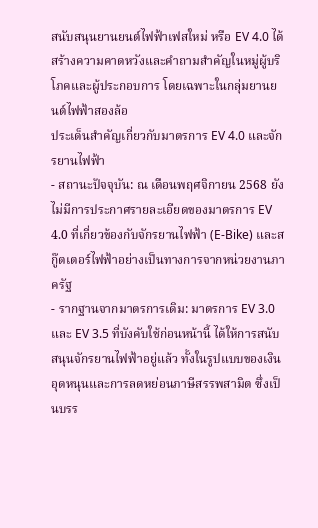สนับสนุนยานยนต์ไฟฟ้าเฟสใหม่ หรือ EV 4.0 ได้สร้างความคาดหวังและคำถามสำคัญในหมู่ผู้บริโภคและผู้ประกอบการ โดยเฉพาะในกลุ่มยานยนต์ไฟฟ้าสองล้อ
ประเด็นสำคัญเกี่ยวกับมาตรการ EV 4.0 และจักรยานไฟฟ้า
- สถานะปัจจุบัน: ณ เดือนพฤศจิกายน 2568 ยังไม่มีการประกาศรายละเอียดของมาตรการ EV 4.0 ที่เกี่ยวข้องกับจักรยานไฟฟ้า (E-Bike) และสกู๊ตเตอร์ไฟฟ้าอย่างเป็นทางการจากหน่วยงานภาครัฐ
- รากฐานจากมาตรการเดิม: มาตรการ EV 3.0 และ EV 3.5 ที่บังคับใช้ก่อนหน้านี้ ได้ให้การสนับสนุนจักรยานไฟฟ้าอยู่แล้ว ทั้งในรูปแบบของเงินอุดหนุนและการลดหย่อนภาษีสรรพสามิต ซึ่งเป็นบรร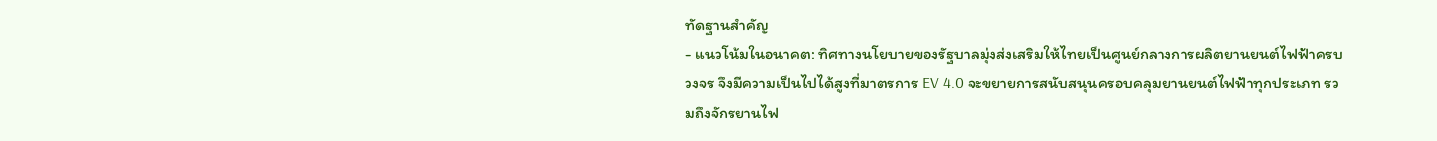ทัดฐานสำคัญ
- แนวโน้มในอนาคต: ทิศทางนโยบายของรัฐบาลมุ่งส่งเสริมให้ไทยเป็นศูนย์กลางการผลิตยานยนต์ไฟฟ้าครบวงจร จึงมีความเป็นไปได้สูงที่มาตรการ EV 4.0 จะขยายการสนับสนุนครอบคลุมยานยนต์ไฟฟ้าทุกประเภท รวมถึงจักรยานไฟ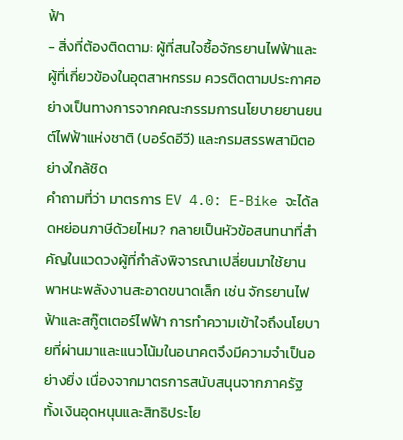ฟ้า
- สิ่งที่ต้องติดตาม: ผู้ที่สนใจซื้อจักรยานไฟฟ้าและผู้ที่เกี่ยวข้องในอุตสาหกรรม ควรติดตามประกาศอย่างเป็นทางการจากคณะกรรมการนโยบายยานยนต์ไฟฟ้าแห่งชาติ (บอร์ดอีวี) และกรมสรรพสามิตอย่างใกล้ชิด
คำถามที่ว่า มาตรการ EV 4.0: E-Bike จะได้ลดหย่อนภาษีด้วยไหม? กลายเป็นหัวข้อสนทนาที่สำคัญในแวดวงผู้ที่กำลังพิจารณาเปลี่ยนมาใช้ยานพาหนะพลังงานสะอาดขนาดเล็ก เช่น จักรยานไฟฟ้าและสกู๊ตเตอร์ไฟฟ้า การทำความเข้าใจถึงนโยบายที่ผ่านมาและแนวโน้มในอนาคตจึงมีความจำเป็นอย่างยิ่ง เนื่องจากมาตรการสนับสนุนจากภาครัฐ ทั้งเงินอุดหนุนและสิทธิประโย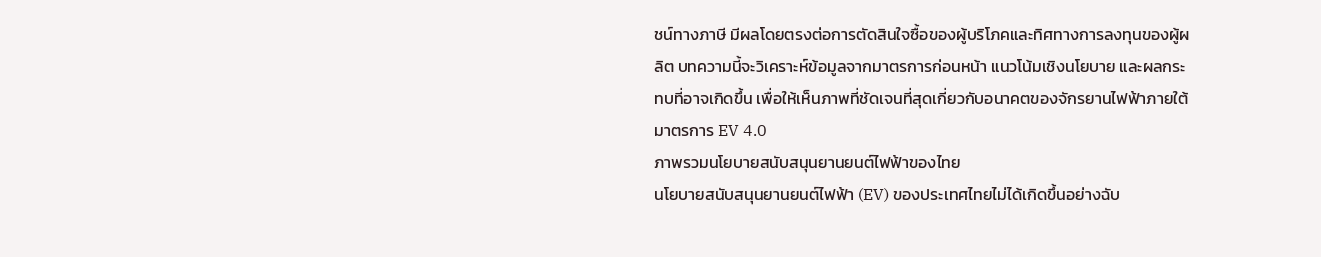ชน์ทางภาษี มีผลโดยตรงต่อการตัดสินใจซื้อของผู้บริโภคและทิศทางการลงทุนของผู้ผลิต บทความนี้จะวิเคราะห์ข้อมูลจากมาตรการก่อนหน้า แนวโน้มเชิงนโยบาย และผลกระทบที่อาจเกิดขึ้น เพื่อให้เห็นภาพที่ชัดเจนที่สุดเกี่ยวกับอนาคตของจักรยานไฟฟ้าภายใต้มาตรการ EV 4.0
ภาพรวมนโยบายสนับสนุนยานยนต์ไฟฟ้าของไทย
นโยบายสนับสนุนยานยนต์ไฟฟ้า (EV) ของประเทศไทยไม่ได้เกิดขึ้นอย่างฉับ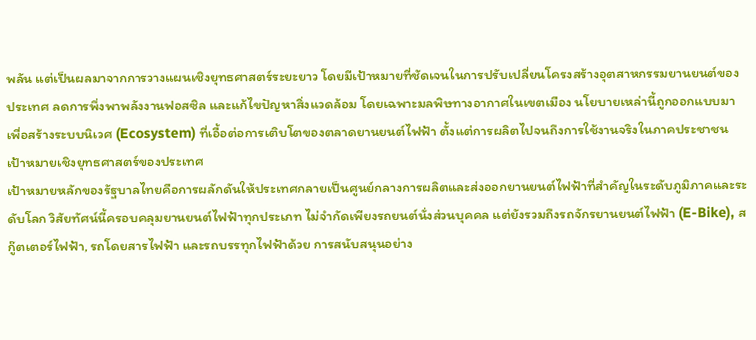พลัน แต่เป็นผลมาจากการวางแผนเชิงยุทธศาสตร์ระยะยาว โดยมีเป้าหมายที่ชัดเจนในการปรับเปลี่ยนโครงสร้างอุตสาหกรรมยานยนต์ของประเทศ ลดการพึ่งพาพลังงานฟอสซิล และแก้ไขปัญหาสิ่งแวดล้อม โดยเฉพาะมลพิษทางอากาศในเขตเมือง นโยบายเหล่านี้ถูกออกแบบมาเพื่อสร้างระบบนิเวศ (Ecosystem) ที่เอื้อต่อการเติบโตของตลาดยานยนต์ไฟฟ้า ตั้งแต่การผลิตไปจนถึงการใช้งานจริงในภาคประชาชน
เป้าหมายเชิงยุทธศาสตร์ของประเทศ
เป้าหมายหลักของรัฐบาลไทยคือการผลักดันให้ประเทศกลายเป็นศูนย์กลางการผลิตและส่งออกยานยนต์ไฟฟ้าที่สำคัญในระดับภูมิภาคและระดับโลก วิสัยทัศน์นี้ครอบคลุมยานยนต์ไฟฟ้าทุกประเภท ไม่จำกัดเพียงรถยนต์นั่งส่วนบุคคล แต่ยังรวมถึงรถจักรยานยนต์ไฟฟ้า (E-Bike), สกู๊ตเตอร์ไฟฟ้า, รถโดยสารไฟฟ้า และรถบรรทุกไฟฟ้าด้วย การสนับสนุนอย่าง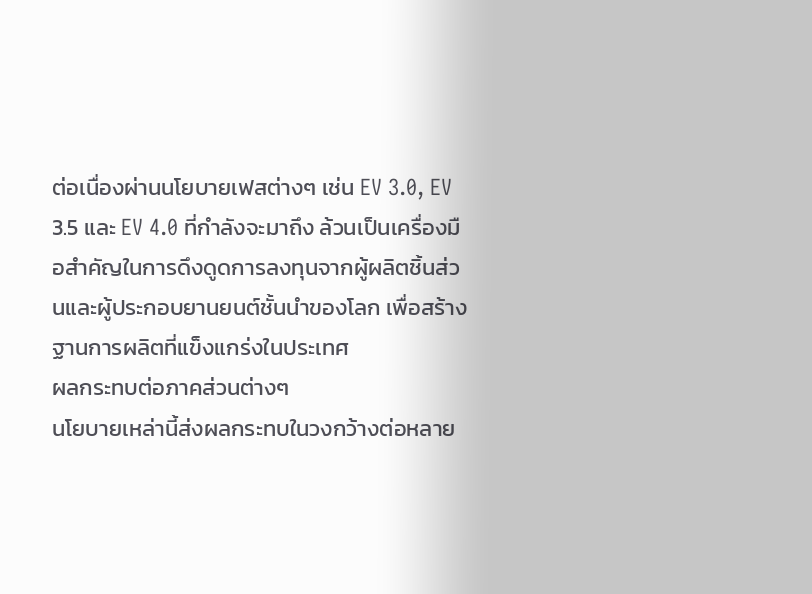ต่อเนื่องผ่านนโยบายเฟสต่างๆ เช่น EV 3.0, EV 3.5 และ EV 4.0 ที่กำลังจะมาถึง ล้วนเป็นเครื่องมือสำคัญในการดึงดูดการลงทุนจากผู้ผลิตชิ้นส่วนและผู้ประกอบยานยนต์ชั้นนำของโลก เพื่อสร้างฐานการผลิตที่แข็งแกร่งในประเทศ
ผลกระทบต่อภาคส่วนต่างๆ
นโยบายเหล่านี้ส่งผลกระทบในวงกว้างต่อหลาย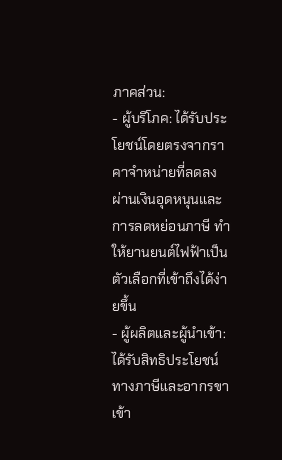ภาคส่วน:
- ผู้บริโภค: ได้รับประโยชน์โดยตรงจากราคาจำหน่ายที่ลดลง ผ่านเงินอุดหนุนและการลดหย่อนภาษี ทำให้ยานยนต์ไฟฟ้าเป็นตัวเลือกที่เข้าถึงได้ง่ายขึ้น
- ผู้ผลิตและผู้นำเข้า: ได้รับสิทธิประโยชน์ทางภาษีและอากรขาเข้า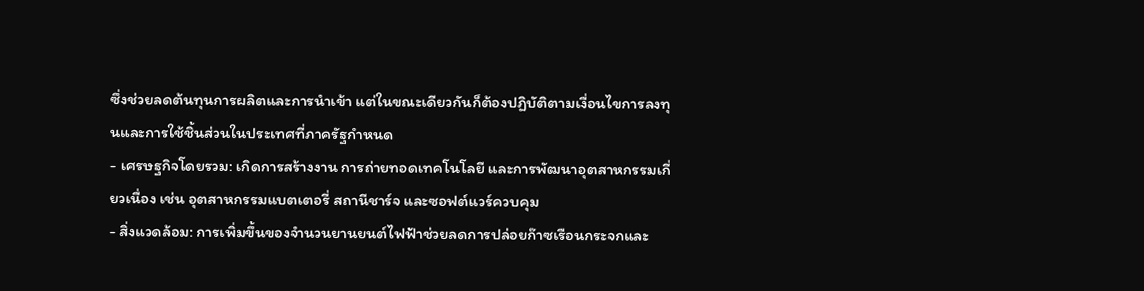ซึ่งช่วยลดต้นทุนการผลิตและการนำเข้า แต่ในขณะเดียวกันก็ต้องปฏิบัติตามเงื่อนไขการลงทุนและการใช้ชิ้นส่วนในประเทศที่ภาครัฐกำหนด
- เศรษฐกิจโดยรวม: เกิดการสร้างงาน การถ่ายทอดเทคโนโลยี และการพัฒนาอุตสาหกรรมเกี่ยวเนื่อง เช่น อุตสาหกรรมแบตเตอรี่ สถานีชาร์จ และซอฟต์แวร์ควบคุม
- สิ่งแวดล้อม: การเพิ่มขึ้นของจำนวนยานยนต์ไฟฟ้าช่วยลดการปล่อยก๊าซเรือนกระจกและ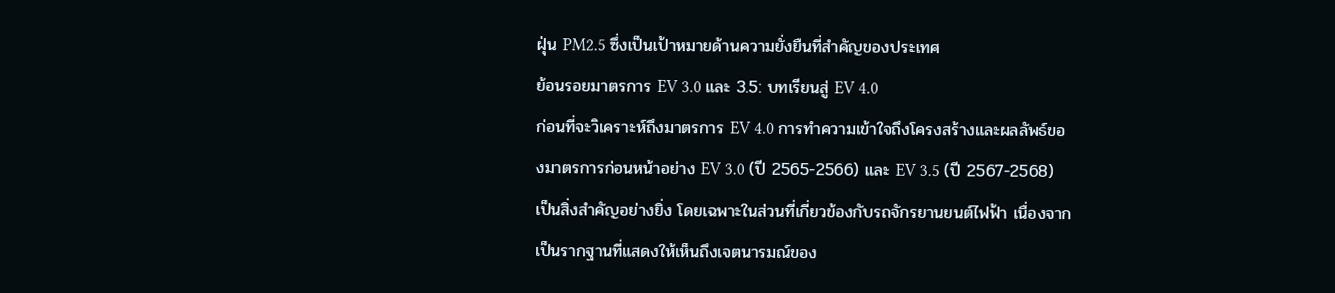ฝุ่น PM2.5 ซึ่งเป็นเป้าหมายด้านความยั่งยืนที่สำคัญของประเทศ
ย้อนรอยมาตรการ EV 3.0 และ 3.5: บทเรียนสู่ EV 4.0
ก่อนที่จะวิเคราะห์ถึงมาตรการ EV 4.0 การทำความเข้าใจถึงโครงสร้างและผลลัพธ์ของมาตรการก่อนหน้าอย่าง EV 3.0 (ปี 2565-2566) และ EV 3.5 (ปี 2567-2568) เป็นสิ่งสำคัญอย่างยิ่ง โดยเฉพาะในส่วนที่เกี่ยวข้องกับรถจักรยานยนต์ไฟฟ้า เนื่องจากเป็นรากฐานที่แสดงให้เห็นถึงเจตนารมณ์ของ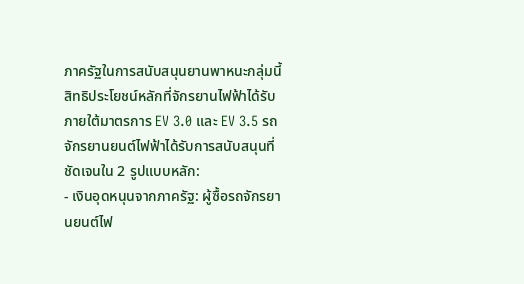ภาครัฐในการสนับสนุนยานพาหนะกลุ่มนี้
สิทธิประโยชน์หลักที่จักรยานไฟฟ้าได้รับ
ภายใต้มาตรการ EV 3.0 และ EV 3.5 รถจักรยานยนต์ไฟฟ้าได้รับการสนับสนุนที่ชัดเจนใน 2 รูปแบบหลัก:
- เงินอุดหนุนจากภาครัฐ: ผู้ซื้อรถจักรยานยนต์ไฟ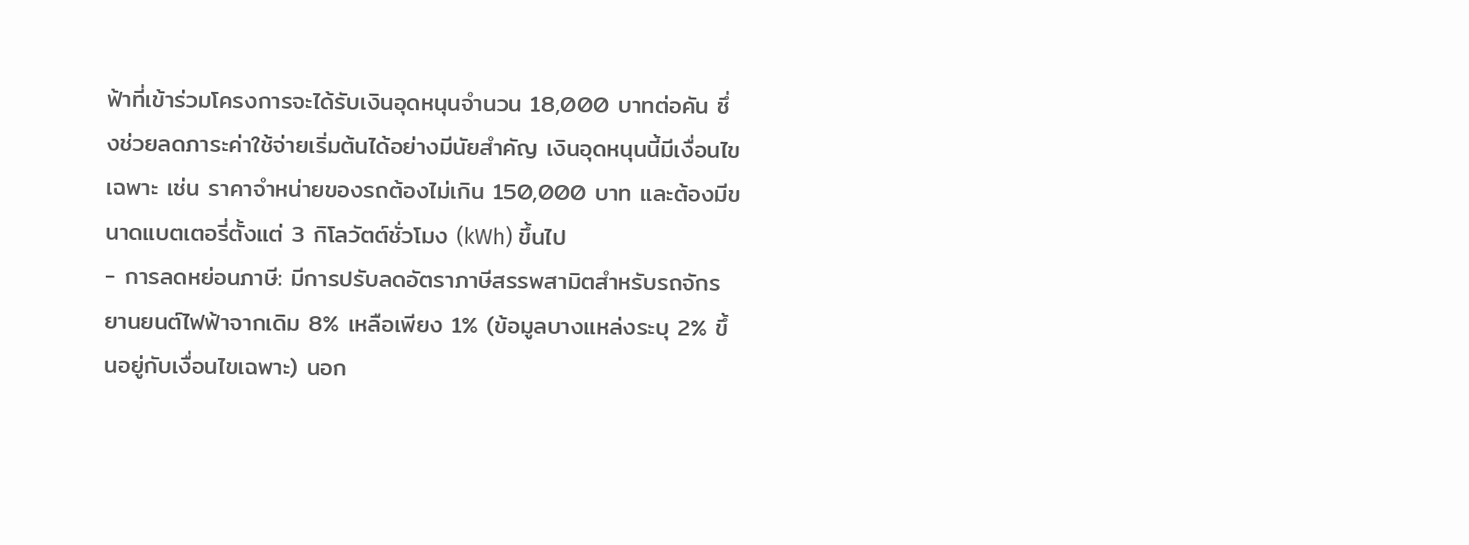ฟ้าที่เข้าร่วมโครงการจะได้รับเงินอุดหนุนจำนวน 18,000 บาทต่อคัน ซึ่งช่วยลดภาระค่าใช้จ่ายเริ่มต้นได้อย่างมีนัยสำคัญ เงินอุดหนุนนี้มีเงื่อนไขเฉพาะ เช่น ราคาจำหน่ายของรถต้องไม่เกิน 150,000 บาท และต้องมีขนาดแบตเตอรี่ตั้งแต่ 3 กิโลวัตต์ชั่วโมง (kWh) ขึ้นไป
- การลดหย่อนภาษี: มีการปรับลดอัตราภาษีสรรพสามิตสำหรับรถจักรยานยนต์ไฟฟ้าจากเดิม 8% เหลือเพียง 1% (ข้อมูลบางแหล่งระบุ 2% ขึ้นอยู่กับเงื่อนไขเฉพาะ) นอก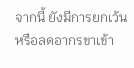จากนี้ ยังมีการยกเว้นหรือลดอากรขาเข้า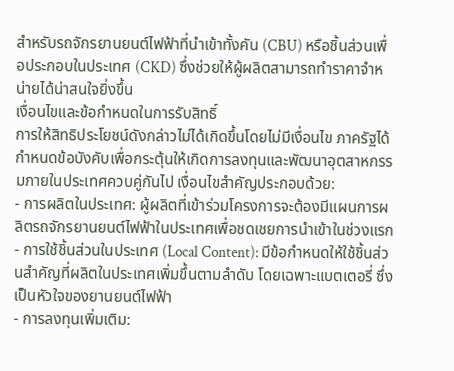สำหรับรถจักรยานยนต์ไฟฟ้าที่นำเข้าทั้งคัน (CBU) หรือชิ้นส่วนเพื่อประกอบในประเทศ (CKD) ซึ่งช่วยให้ผู้ผลิตสามารถทำราคาจำหน่ายได้น่าสนใจยิ่งขึ้น
เงื่อนไขและข้อกำหนดในการรับสิทธิ์
การให้สิทธิประโยชน์ดังกล่าวไม่ได้เกิดขึ้นโดยไม่มีเงื่อนไข ภาครัฐได้กำหนดข้อบังคับเพื่อกระตุ้นให้เกิดการลงทุนและพัฒนาอุตสาหกรรมภายในประเทศควบคู่กันไป เงื่อนไขสำคัญประกอบด้วย:
- การผลิตในประเทศ: ผู้ผลิตที่เข้าร่วมโครงการจะต้องมีแผนการผลิตรถจักรยานยนต์ไฟฟ้าในประเทศเพื่อชดเชยการนำเข้าในช่วงแรก
- การใช้ชิ้นส่วนในประเทศ (Local Content): มีข้อกำหนดให้ใช้ชิ้นส่วนสำคัญที่ผลิตในประเทศเพิ่มขึ้นตามลำดับ โดยเฉพาะแบตเตอรี่ ซึ่งเป็นหัวใจของยานยนต์ไฟฟ้า
- การลงทุนเพิ่มเติม: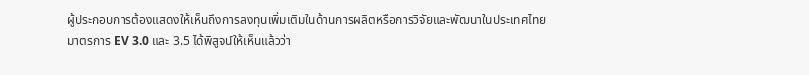ผู้ประกอบการต้องแสดงให้เห็นถึงการลงทุนเพิ่มเติมในด้านการผลิตหรือการวิจัยและพัฒนาในประเทศไทย
มาตรการ EV 3.0 และ 3.5 ได้พิสูจน์ให้เห็นแล้วว่า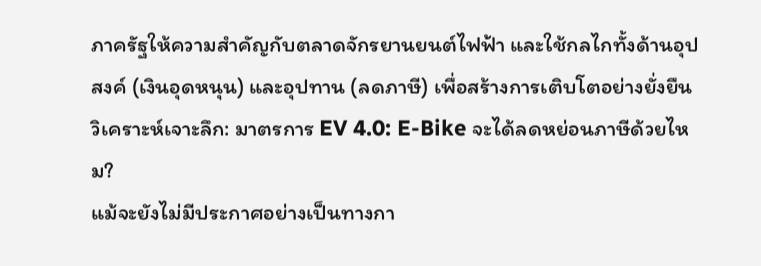ภาครัฐให้ความสำคัญกับตลาดจักรยานยนต์ไฟฟ้า และใช้กลไกทั้งด้านอุปสงค์ (เงินอุดหนุน) และอุปทาน (ลดภาษี) เพื่อสร้างการเติบโตอย่างยั่งยืน
วิเคราะห์เจาะลึก: มาตรการ EV 4.0: E-Bike จะได้ลดหย่อนภาษีด้วยไหม?
แม้จะยังไม่มีประกาศอย่างเป็นทางกา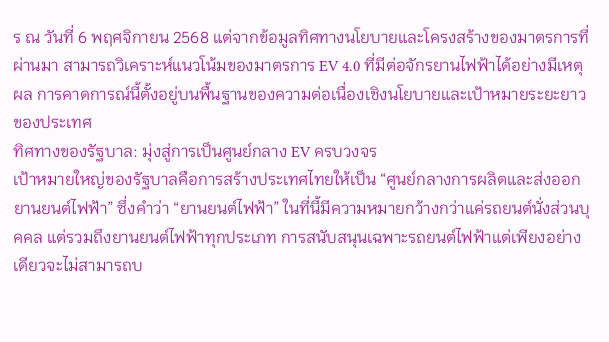ร ณ วันที่ 6 พฤศจิกายน 2568 แต่จากข้อมูลทิศทางนโยบายและโครงสร้างของมาตรการที่ผ่านมา สามารถวิเคราะห์แนวโน้มของมาตรการ EV 4.0 ที่มีต่อจักรยานไฟฟ้าได้อย่างมีเหตุผล การคาดการณ์นี้ตั้งอยู่บนพื้นฐานของความต่อเนื่องเชิงนโยบายและเป้าหมายระยะยาวของประเทศ
ทิศทางของรัฐบาล: มุ่งสู่การเป็นศูนย์กลาง EV ครบวงจร
เป้าหมายใหญ่ของรัฐบาลคือการสร้างประเทศไทยให้เป็น “ศูนย์กลางการผลิตและส่งออกยานยนต์ไฟฟ้า” ซึ่งคำว่า “ยานยนต์ไฟฟ้า” ในที่นี้มีความหมายกว้างกว่าแค่รถยนต์นั่งส่วนบุคคล แต่รวมถึงยานยนต์ไฟฟ้าทุกประเภท การสนับสนุนเฉพาะรถยนต์ไฟฟ้าแต่เพียงอย่างเดียวจะไม่สามารถบ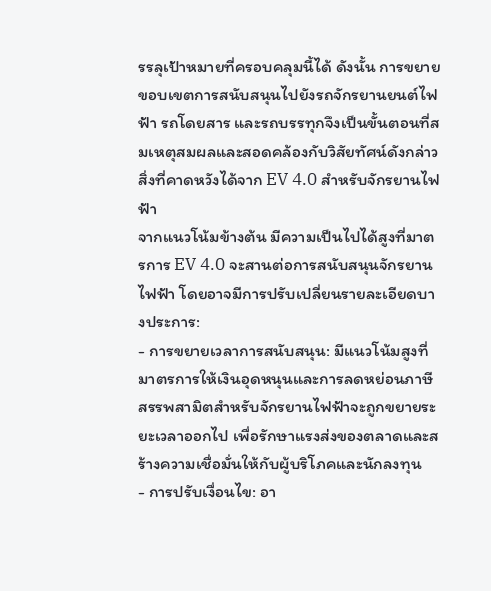รรลุเป้าหมายที่ครอบคลุมนี้ได้ ดังนั้น การขยายขอบเขตการสนับสนุนไปยังรถจักรยานยนต์ไฟฟ้า รถโดยสาร และรถบรรทุกจึงเป็นขั้นตอนที่สมเหตุสมผลและสอดคล้องกับวิสัยทัศน์ดังกล่าว
สิ่งที่คาดหวังได้จาก EV 4.0 สำหรับจักรยานไฟฟ้า
จากแนวโน้มข้างต้น มีความเป็นไปได้สูงที่มาตรการ EV 4.0 จะสานต่อการสนับสนุนจักรยานไฟฟ้า โดยอาจมีการปรับเปลี่ยนรายละเอียดบางประการ:
- การขยายเวลาการสนับสนุน: มีแนวโน้มสูงที่มาตรการให้เงินอุดหนุนและการลดหย่อนภาษีสรรพสามิตสำหรับจักรยานไฟฟ้าจะถูกขยายระยะเวลาออกไป เพื่อรักษาแรงส่งของตลาดและสร้างความเชื่อมั่นให้กับผู้บริโภคและนักลงทุน
- การปรับเงื่อนไข: อา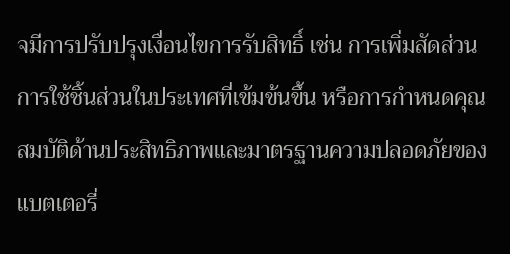จมีการปรับปรุงเงื่อนไขการรับสิทธิ์ เช่น การเพิ่มสัดส่วนการใช้ชิ้นส่วนในประเทศที่เข้มข้นขึ้น หรือการกำหนดคุณสมบัติด้านประสิทธิภาพและมาตรฐานความปลอดภัยของแบตเตอรี่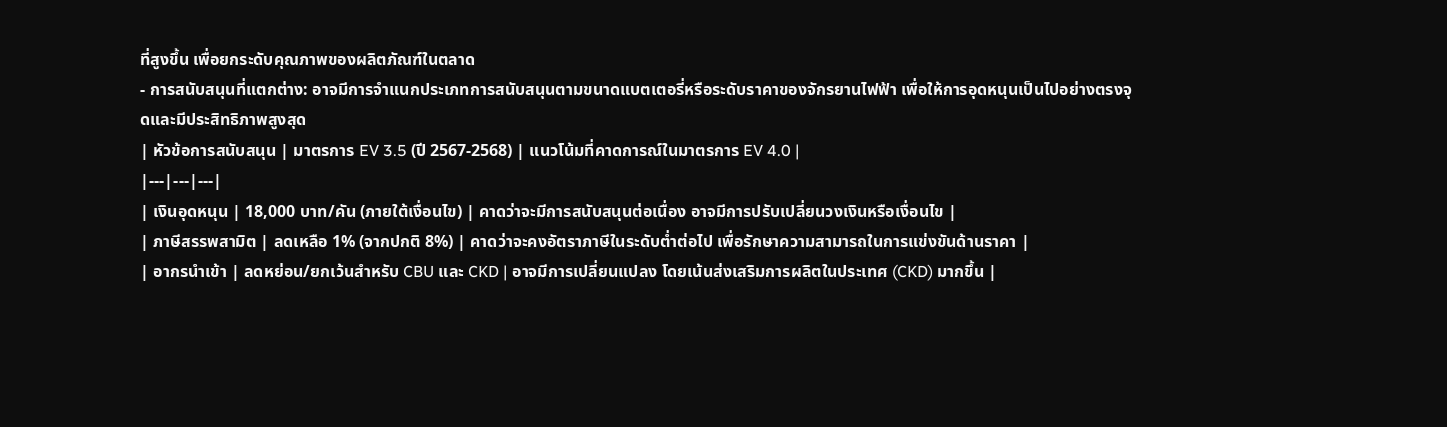ที่สูงขึ้น เพื่อยกระดับคุณภาพของผลิตภัณฑ์ในตลาด
- การสนับสนุนที่แตกต่าง: อาจมีการจำแนกประเภทการสนับสนุนตามขนาดแบตเตอรี่หรือระดับราคาของจักรยานไฟฟ้า เพื่อให้การอุดหนุนเป็นไปอย่างตรงจุดและมีประสิทธิภาพสูงสุด
| หัวข้อการสนับสนุน | มาตรการ EV 3.5 (ปี 2567-2568) | แนวโน้มที่คาดการณ์ในมาตรการ EV 4.0 |
|---|---|---|
| เงินอุดหนุน | 18,000 บาท/คัน (ภายใต้เงื่อนไข) | คาดว่าจะมีการสนับสนุนต่อเนื่อง อาจมีการปรับเปลี่ยนวงเงินหรือเงื่อนไข |
| ภาษีสรรพสามิต | ลดเหลือ 1% (จากปกติ 8%) | คาดว่าจะคงอัตราภาษีในระดับต่ำต่อไป เพื่อรักษาความสามารถในการแข่งขันด้านราคา |
| อากรนำเข้า | ลดหย่อน/ยกเว้นสำหรับ CBU และ CKD | อาจมีการเปลี่ยนแปลง โดยเน้นส่งเสริมการผลิตในประเทศ (CKD) มากขึ้น |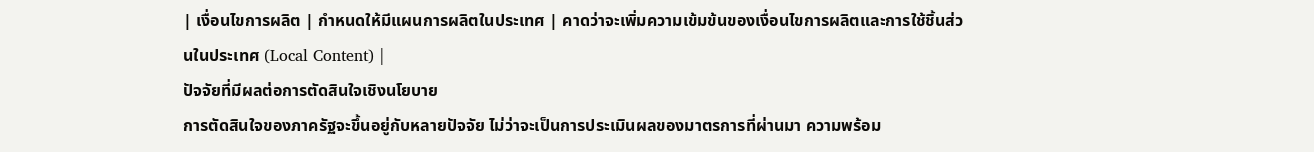| เงื่อนไขการผลิต | กำหนดให้มีแผนการผลิตในประเทศ | คาดว่าจะเพิ่มความเข้มข้นของเงื่อนไขการผลิตและการใช้ชิ้นส่วนในประเทศ (Local Content) |
ปัจจัยที่มีผลต่อการตัดสินใจเชิงนโยบาย
การตัดสินใจของภาครัฐจะขึ้นอยู่กับหลายปัจจัย ไม่ว่าจะเป็นการประเมินผลของมาตรการที่ผ่านมา ความพร้อม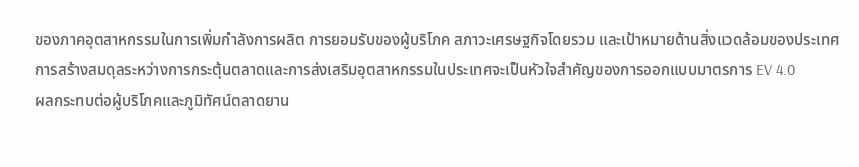ของภาคอุตสาหกรรมในการเพิ่มกำลังการผลิต การยอมรับของผู้บริโภค สภาวะเศรษฐกิจโดยรวม และเป้าหมายด้านสิ่งแวดล้อมของประเทศ การสร้างสมดุลระหว่างการกระตุ้นตลาดและการส่งเสริมอุตสาหกรรมในประเทศจะเป็นหัวใจสำคัญของการออกแบบมาตรการ EV 4.0
ผลกระทบต่อผู้บริโภคและภูมิทัศน์ตลาดยาน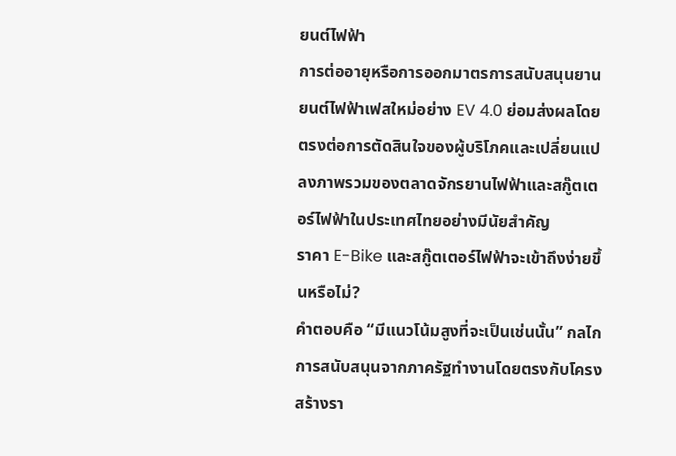ยนต์ไฟฟ้า
การต่ออายุหรือการออกมาตรการสนับสนุนยานยนต์ไฟฟ้าเฟสใหม่อย่าง EV 4.0 ย่อมส่งผลโดยตรงต่อการตัดสินใจของผู้บริโภคและเปลี่ยนแปลงภาพรวมของตลาดจักรยานไฟฟ้าและสกู๊ตเตอร์ไฟฟ้าในประเทศไทยอย่างมีนัยสำคัญ
ราคา E-Bike และสกู๊ตเตอร์ไฟฟ้าจะเข้าถึงง่ายขึ้นหรือไม่?
คำตอบคือ “มีแนวโน้มสูงที่จะเป็นเช่นนั้น” กลไกการสนับสนุนจากภาครัฐทำงานโดยตรงกับโครงสร้างรา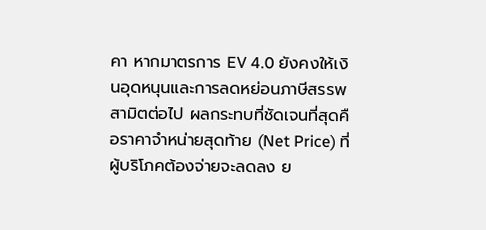คา หากมาตรการ EV 4.0 ยังคงให้เงินอุดหนุนและการลดหย่อนภาษีสรรพสามิตต่อไป ผลกระทบที่ชัดเจนที่สุดคือราคาจำหน่ายสุดท้าย (Net Price) ที่ผู้บริโภคต้องจ่ายจะลดลง ย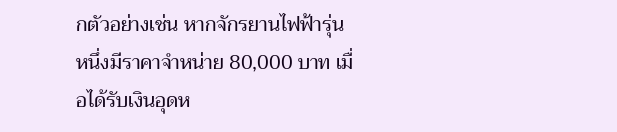กตัวอย่างเช่น หากจักรยานไฟฟ้ารุ่นหนึ่งมีราคาจำหน่าย 80,000 บาท เมื่อได้รับเงินอุดห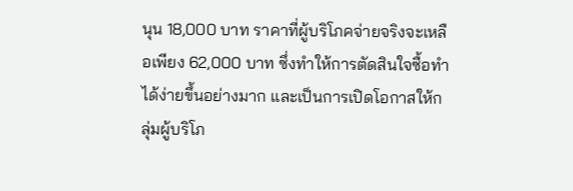นุน 18,000 บาท ราคาที่ผู้บริโภคจ่ายจริงจะเหลือเพียง 62,000 บาท ซึ่งทำให้การตัดสินใจซื้อทำได้ง่ายขึ้นอย่างมาก และเป็นการเปิดโอกาสให้กลุ่มผู้บริโภ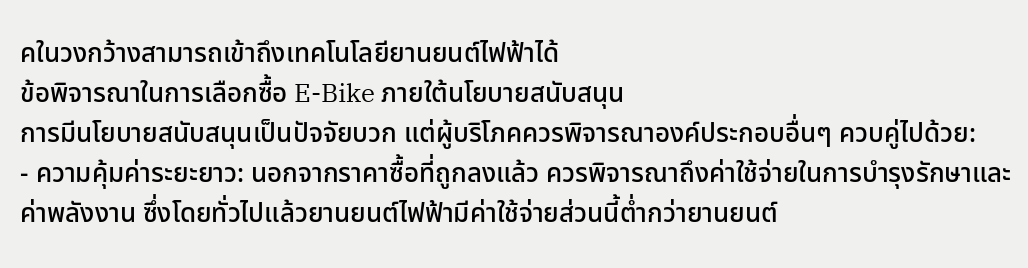คในวงกว้างสามารถเข้าถึงเทคโนโลยียานยนต์ไฟฟ้าได้
ข้อพิจารณาในการเลือกซื้อ E-Bike ภายใต้นโยบายสนับสนุน
การมีนโยบายสนับสนุนเป็นปัจจัยบวก แต่ผู้บริโภคควรพิจารณาองค์ประกอบอื่นๆ ควบคู่ไปด้วย:
- ความคุ้มค่าระยะยาว: นอกจากราคาซื้อที่ถูกลงแล้ว ควรพิจารณาถึงค่าใช้จ่ายในการบำรุงรักษาและค่าพลังงาน ซึ่งโดยทั่วไปแล้วยานยนต์ไฟฟ้ามีค่าใช้จ่ายส่วนนี้ต่ำกว่ายานยนต์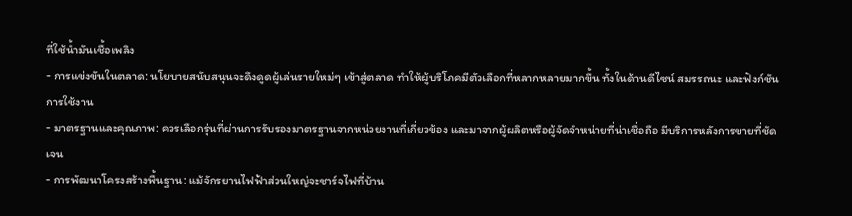ที่ใช้น้ำมันเชื้อเพลิง
- การแข่งขันในตลาด: นโยบายสนับสนุนจะดึงดูดผู้เล่นรายใหม่ๆ เข้าสู่ตลาด ทำให้ผู้บริโภคมีตัวเลือกที่หลากหลายมากขึ้น ทั้งในด้านดีไซน์ สมรรถนะ และฟังก์ชันการใช้งาน
- มาตรฐานและคุณภาพ: ควรเลือกรุ่นที่ผ่านการรับรองมาตรฐานจากหน่วยงานที่เกี่ยวข้อง และมาจากผู้ผลิตหรือผู้จัดจำหน่ายที่น่าเชื่อถือ มีบริการหลังการขายที่ชัดเจน
- การพัฒนาโครงสร้างพื้นฐาน: แม้จักรยานไฟฟ้าส่วนใหญ่จะชาร์จไฟที่บ้าน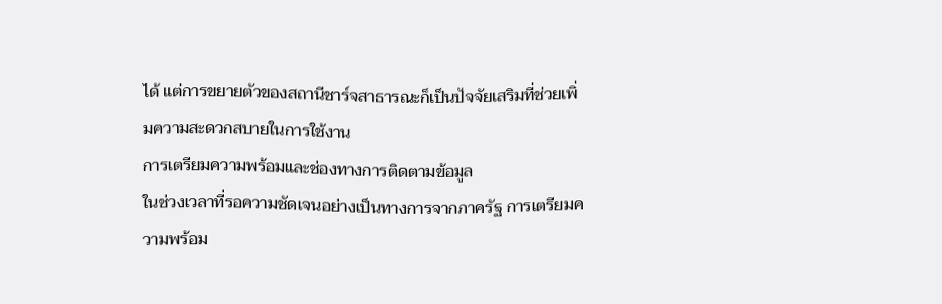ได้ แต่การขยายตัวของสถานีชาร์จสาธารณะก็เป็นปัจจัยเสริมที่ช่วยเพิ่มความสะดวกสบายในการใช้งาน
การเตรียมความพร้อมและช่องทางการติดตามข้อมูล
ในช่วงเวลาที่รอความชัดเจนอย่างเป็นทางการจากภาครัฐ การเตรียมความพร้อม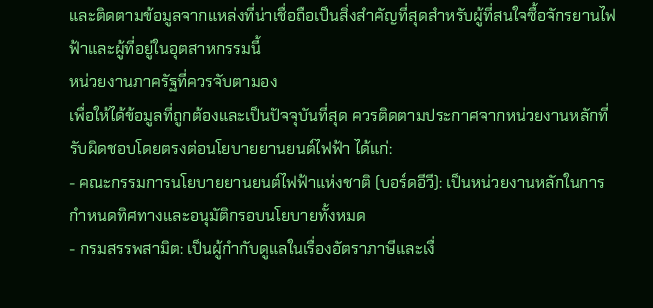และติดตามข้อมูลจากแหล่งที่น่าเชื่อถือเป็นสิ่งสำคัญที่สุดสำหรับผู้ที่สนใจซื้อจักรยานไฟฟ้าและผู้ที่อยู่ในอุตสาหกรรมนี้
หน่วยงานภาครัฐที่ควรจับตามอง
เพื่อให้ได้ข้อมูลที่ถูกต้องและเป็นปัจจุบันที่สุด ควรติดตามประกาศจากหน่วยงานหลักที่รับผิดชอบโดยตรงต่อนโยบายยานยนต์ไฟฟ้า ได้แก่:
- คณะกรรมการนโยบายยานยนต์ไฟฟ้าแห่งชาติ (บอร์ดอีวี): เป็นหน่วยงานหลักในการกำหนดทิศทางและอนุมัติกรอบนโยบายทั้งหมด
- กรมสรรพสามิต: เป็นผู้กำกับดูแลในเรื่องอัตราภาษีและเงื่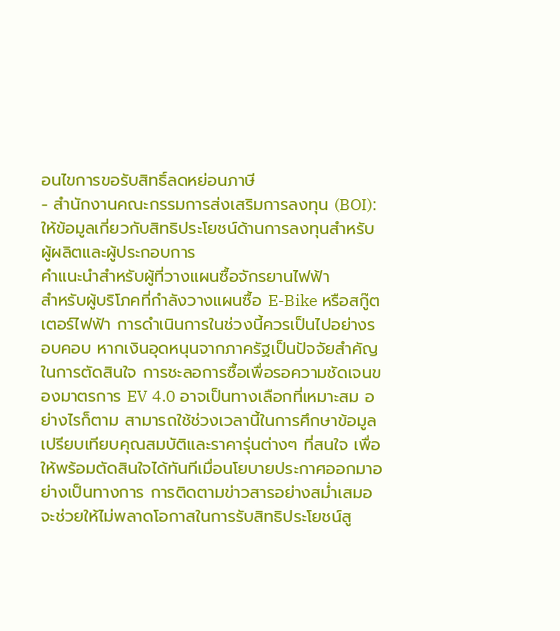อนไขการขอรับสิทธิ์ลดหย่อนภาษี
- สำนักงานคณะกรรมการส่งเสริมการลงทุน (BOI): ให้ข้อมูลเกี่ยวกับสิทธิประโยชน์ด้านการลงทุนสำหรับผู้ผลิตและผู้ประกอบการ
คำแนะนำสำหรับผู้ที่วางแผนซื้อจักรยานไฟฟ้า
สำหรับผู้บริโภคที่กำลังวางแผนซื้อ E-Bike หรือสกู๊ตเตอร์ไฟฟ้า การดำเนินการในช่วงนี้ควรเป็นไปอย่างรอบคอบ หากเงินอุดหนุนจากภาครัฐเป็นปัจจัยสำคัญในการตัดสินใจ การชะลอการซื้อเพื่อรอความชัดเจนของมาตรการ EV 4.0 อาจเป็นทางเลือกที่เหมาะสม อย่างไรก็ตาม สามารถใช้ช่วงเวลานี้ในการศึกษาข้อมูล เปรียบเทียบคุณสมบัติและราคารุ่นต่างๆ ที่สนใจ เพื่อให้พร้อมตัดสินใจได้ทันทีเมื่อนโยบายประกาศออกมาอย่างเป็นทางการ การติดตามข่าวสารอย่างสม่ำเสมอจะช่วยให้ไม่พลาดโอกาสในการรับสิทธิประโยชน์สู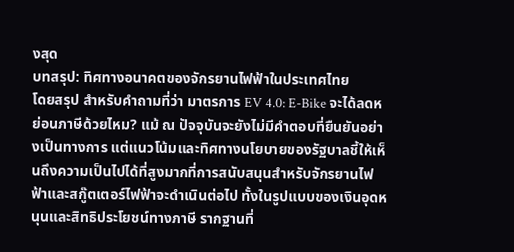งสุด
บทสรุป: ทิศทางอนาคตของจักรยานไฟฟ้าในประเทศไทย
โดยสรุป สำหรับคำถามที่ว่า มาตรการ EV 4.0: E-Bike จะได้ลดหย่อนภาษีด้วยไหม? แม้ ณ ปัจจุบันจะยังไม่มีคำตอบที่ยืนยันอย่างเป็นทางการ แต่แนวโน้มและทิศทางนโยบายของรัฐบาลชี้ให้เห็นถึงความเป็นไปได้ที่สูงมากที่การสนับสนุนสำหรับจักรยานไฟฟ้าและสกู๊ตเตอร์ไฟฟ้าจะดำเนินต่อไป ทั้งในรูปแบบของเงินอุดหนุนและสิทธิประโยชน์ทางภาษี รากฐานที่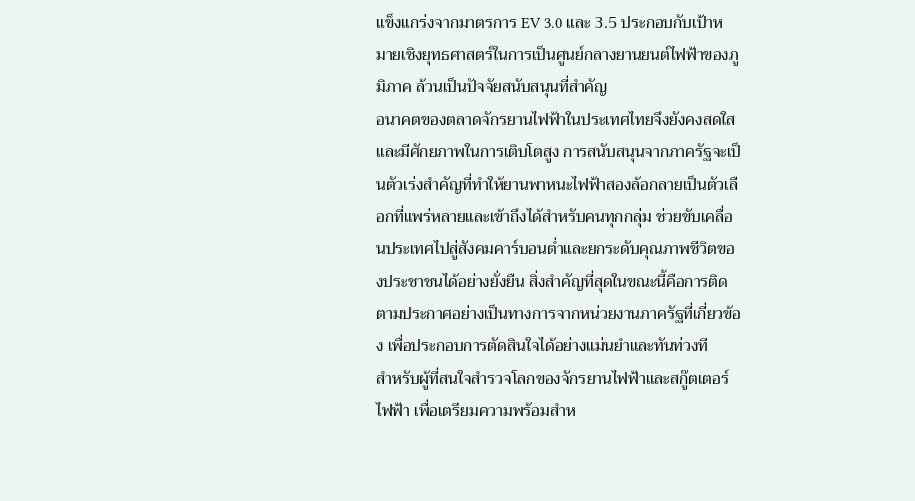แข็งแกร่งจากมาตรการ EV 3.0 และ 3.5 ประกอบกับเป้าหมายเชิงยุทธศาสตร์ในการเป็นศูนย์กลางยานยนต์ไฟฟ้าของภูมิภาค ล้วนเป็นปัจจัยสนับสนุนที่สำคัญ
อนาคตของตลาดจักรยานไฟฟ้าในประเทศไทยจึงยังคงสดใสและมีศักยภาพในการเติบโตสูง การสนับสนุนจากภาครัฐจะเป็นตัวเร่งสำคัญที่ทำให้ยานพาหนะไฟฟ้าสองล้อกลายเป็นตัวเลือกที่แพร่หลายและเข้าถึงได้สำหรับคนทุกกลุ่ม ช่วยขับเคลื่อนประเทศไปสู่สังคมคาร์บอนต่ำและยกระดับคุณภาพชีวิตของประชาชนได้อย่างยั่งยืน สิ่งสำคัญที่สุดในขณะนี้คือการติดตามประกาศอย่างเป็นทางการจากหน่วยงานภาครัฐที่เกี่ยวข้อง เพื่อประกอบการตัดสินใจได้อย่างแม่นยำและทันท่วงที
สำหรับผู้ที่สนใจสำรวจโลกของจักรยานไฟฟ้าและสกู๊ตเตอร์ไฟฟ้า เพื่อเตรียมความพร้อมสำห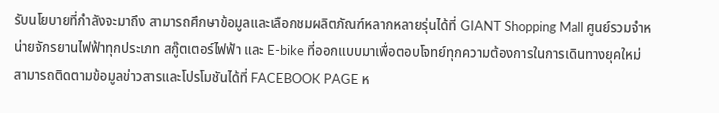รับนโยบายที่กำลังจะมาถึง สามารถศึกษาข้อมูลและเลือกชมผลิตภัณฑ์หลากหลายรุ่นได้ที่ GIANT Shopping Mall ศูนย์รวมจำหน่ายจักรยานไฟฟ้าทุกประเภท สกู๊ตเตอร์ไฟฟ้า และ E-bike ที่ออกแบบมาเพื่อตอบโจทย์ทุกความต้องการในการเดินทางยุคใหม่
สามารถติดตามข้อมูลข่าวสารและโปรโมชันได้ที่ FACEBOOK PAGE ห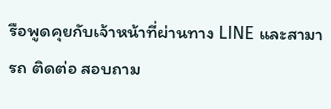รือพูดคุยกับเจ้าหน้าที่ผ่านทาง LINE และสามารถ ติดต่อ สอบถาม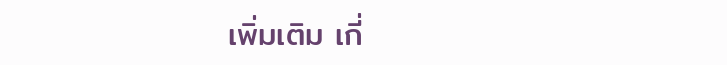เพิ่มเติม เกี่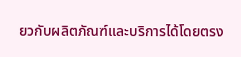ยวกับผลิตภัณฑ์และบริการได้โดยตรง